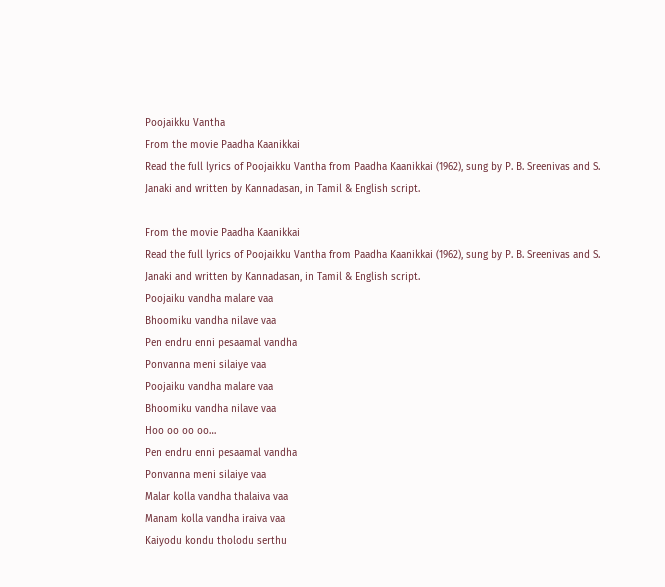Poojaikku Vantha
From the movie Paadha Kaanikkai
Read the full lyrics of Poojaikku Vantha from Paadha Kaanikkai (1962), sung by P. B. Sreenivas and S. Janaki and written by Kannadasan, in Tamil & English script.

From the movie Paadha Kaanikkai
Read the full lyrics of Poojaikku Vantha from Paadha Kaanikkai (1962), sung by P. B. Sreenivas and S. Janaki and written by Kannadasan, in Tamil & English script.
Poojaiku vandha malare vaa
Bhoomiku vandha nilave vaa
Pen endru enni pesaamal vandha
Ponvanna meni silaiye vaa
Poojaiku vandha malare vaa
Bhoomiku vandha nilave vaa
Hoo oo oo oo…
Pen endru enni pesaamal vandha
Ponvanna meni silaiye vaa
Malar kolla vandha thalaiva vaa
Manam kolla vandha iraiva vaa
Kaiyodu kondu tholodu serthu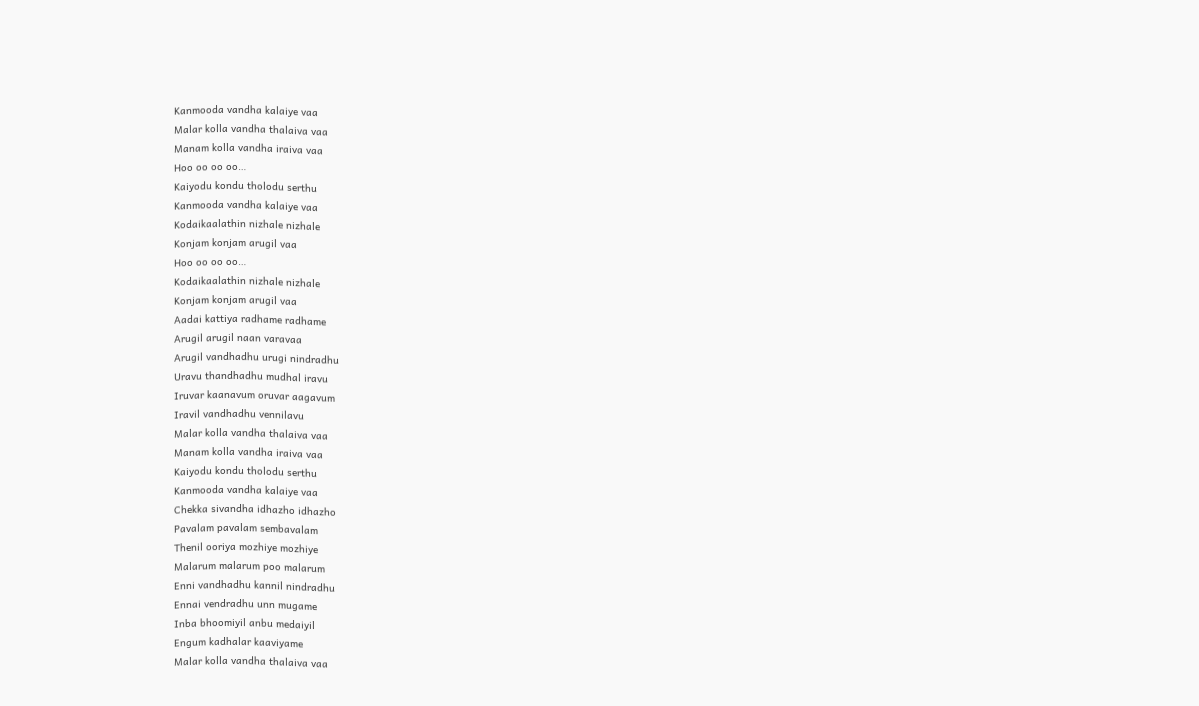Kanmooda vandha kalaiye vaa
Malar kolla vandha thalaiva vaa
Manam kolla vandha iraiva vaa
Hoo oo oo oo…
Kaiyodu kondu tholodu serthu
Kanmooda vandha kalaiye vaa
Kodaikaalathin nizhale nizhale
Konjam konjam arugil vaa
Hoo oo oo oo…
Kodaikaalathin nizhale nizhale
Konjam konjam arugil vaa
Aadai kattiya radhame radhame
Arugil arugil naan varavaa
Arugil vandhadhu urugi nindradhu
Uravu thandhadhu mudhal iravu
Iruvar kaanavum oruvar aagavum
Iravil vandhadhu vennilavu
Malar kolla vandha thalaiva vaa
Manam kolla vandha iraiva vaa
Kaiyodu kondu tholodu serthu
Kanmooda vandha kalaiye vaa
Chekka sivandha idhazho idhazho
Pavalam pavalam sembavalam
Thenil ooriya mozhiye mozhiye
Malarum malarum poo malarum
Enni vandhadhu kannil nindradhu
Ennai vendradhu unn mugame
Inba bhoomiyil anbu medaiyil
Engum kadhalar kaaviyame
Malar kolla vandha thalaiva vaa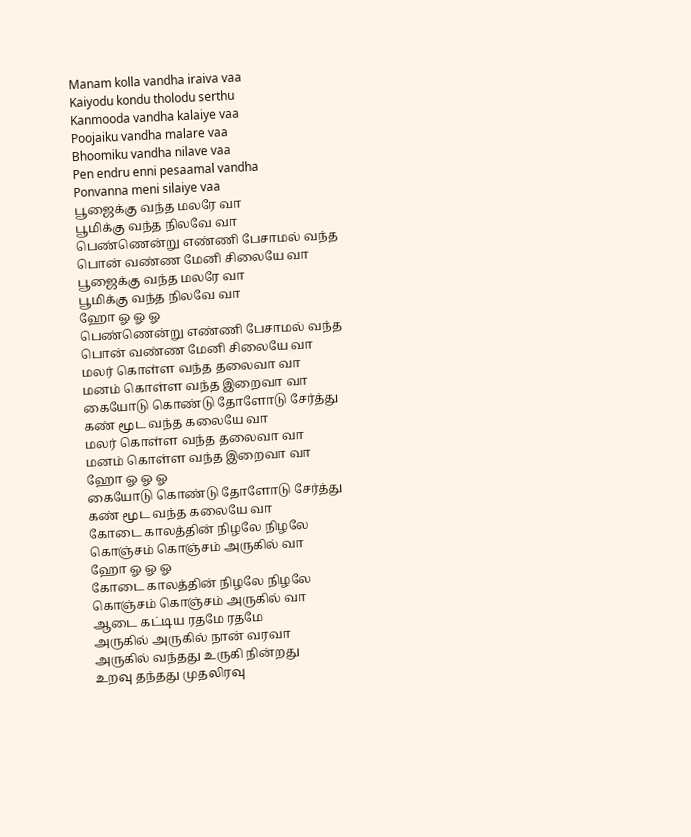Manam kolla vandha iraiva vaa
Kaiyodu kondu tholodu serthu
Kanmooda vandha kalaiye vaa
Poojaiku vandha malare vaa
Bhoomiku vandha nilave vaa
Pen endru enni pesaamal vandha
Ponvanna meni silaiye vaa
பூஜைக்கு வந்த மலரே வா
பூமிக்கு வந்த நிலவே வா
பெண்ணென்று எண்ணி பேசாமல் வந்த
பொன் வண்ண மேனி சிலையே வா
பூஜைக்கு வந்த மலரே வா
பூமிக்கு வந்த நிலவே வா
ஹோ ஓ ஓ ஓ
பெண்ணென்று எண்ணி பேசாமல் வந்த
பொன் வண்ண மேனி சிலையே வா
மலர் கொள்ள வந்த தலைவா வா
மனம் கொள்ள வந்த இறைவா வா
கையோடு கொண்டு தோளோடு சேர்த்து
கண் மூட வந்த கலையே வா
மலர் கொள்ள வந்த தலைவா வா
மனம் கொள்ள வந்த இறைவா வா
ஹோ ஓ ஓ ஓ
கையோடு கொண்டு தோளோடு சேர்த்து
கண் மூட வந்த கலையே வா
கோடை காலத்தின் நிழலே நிழலே
கொஞ்சம் கொஞ்சம் அருகில் வா
ஹோ ஓ ஓ ஓ
கோடை காலத்தின் நிழலே நிழலே
கொஞ்சம் கொஞ்சம் அருகில் வா
ஆடை கட்டிய ரதமே ரதமே
அருகில் அருகில் நான் வரவா
அருகில் வந்தது உருகி நின்றது
உறவு தந்தது முதலிரவு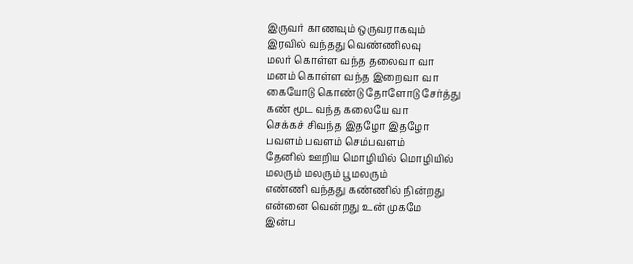இருவர் காணவும் ஒருவராகவும்
இரவில் வந்தது வெண்ணிலவு
மலர் கொள்ள வந்த தலைவா வா
மனம் கொள்ள வந்த இறைவா வா
கையோடு கொண்டு தோளோடு சேர்த்து
கண் மூட வந்த கலையே வா
செக்கச் சிவந்த இதழோ இதழோ
பவளம் பவளம் செம்பவளம்
தேனில் ஊறிய மொழியில் மொழியில்
மலரும் மலரும் பூமலரும்
எண்ணி வந்தது கண்ணில் நின்றது
என்னை வென்றது உன் முகமே
இன்ப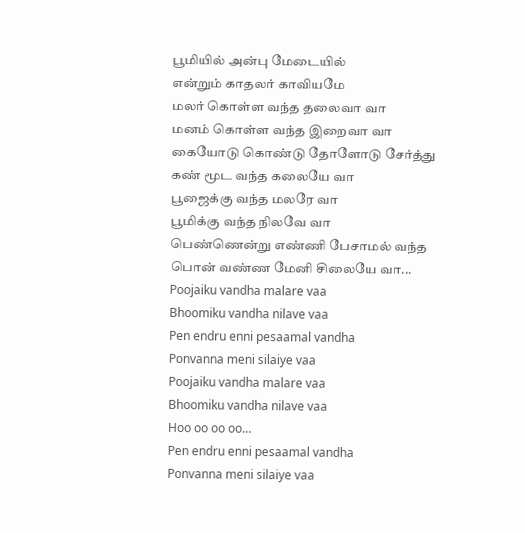பூமியில் அன்பு மேடையில்
என்றும் காதலர் காவியமே
மலர் கொள்ள வந்த தலைவா வா
மனம் கொள்ள வந்த இறைவா வா
கையோடு கொண்டு தோளோடு சேர்த்து
கண் மூட வந்த கலையே வா
பூஜைக்கு வந்த மலரே வா
பூமிக்கு வந்த நிலவே வா
பெண்ணென்று எண்ணி பேசாமல் வந்த
பொன் வண்ண மேனி சிலையே வா...
Poojaiku vandha malare vaa
Bhoomiku vandha nilave vaa
Pen endru enni pesaamal vandha
Ponvanna meni silaiye vaa
Poojaiku vandha malare vaa
Bhoomiku vandha nilave vaa
Hoo oo oo oo…
Pen endru enni pesaamal vandha
Ponvanna meni silaiye vaa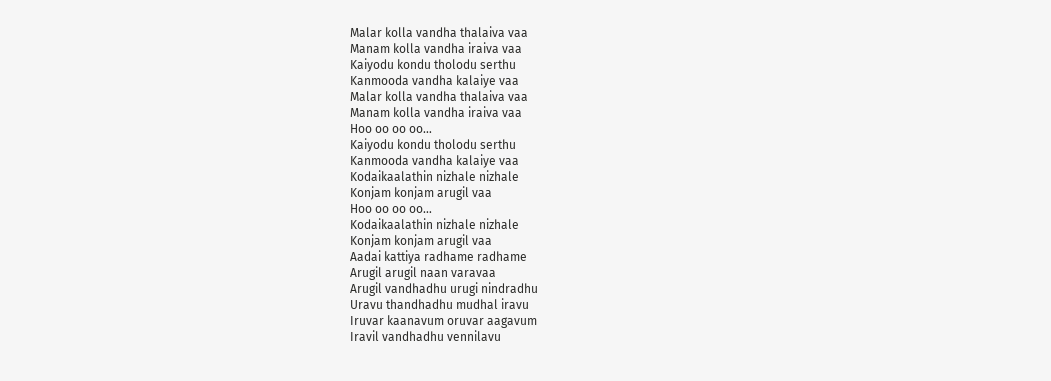Malar kolla vandha thalaiva vaa
Manam kolla vandha iraiva vaa
Kaiyodu kondu tholodu serthu
Kanmooda vandha kalaiye vaa
Malar kolla vandha thalaiva vaa
Manam kolla vandha iraiva vaa
Hoo oo oo oo…
Kaiyodu kondu tholodu serthu
Kanmooda vandha kalaiye vaa
Kodaikaalathin nizhale nizhale
Konjam konjam arugil vaa
Hoo oo oo oo…
Kodaikaalathin nizhale nizhale
Konjam konjam arugil vaa
Aadai kattiya radhame radhame
Arugil arugil naan varavaa
Arugil vandhadhu urugi nindradhu
Uravu thandhadhu mudhal iravu
Iruvar kaanavum oruvar aagavum
Iravil vandhadhu vennilavu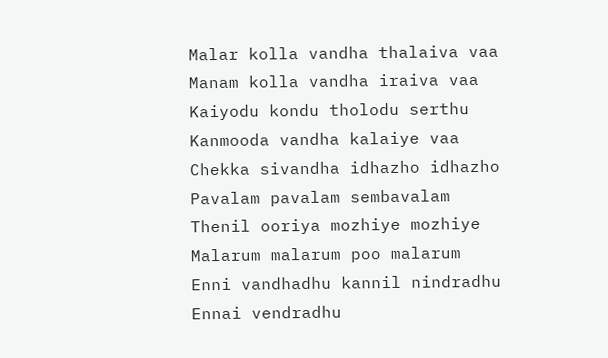Malar kolla vandha thalaiva vaa
Manam kolla vandha iraiva vaa
Kaiyodu kondu tholodu serthu
Kanmooda vandha kalaiye vaa
Chekka sivandha idhazho idhazho
Pavalam pavalam sembavalam
Thenil ooriya mozhiye mozhiye
Malarum malarum poo malarum
Enni vandhadhu kannil nindradhu
Ennai vendradhu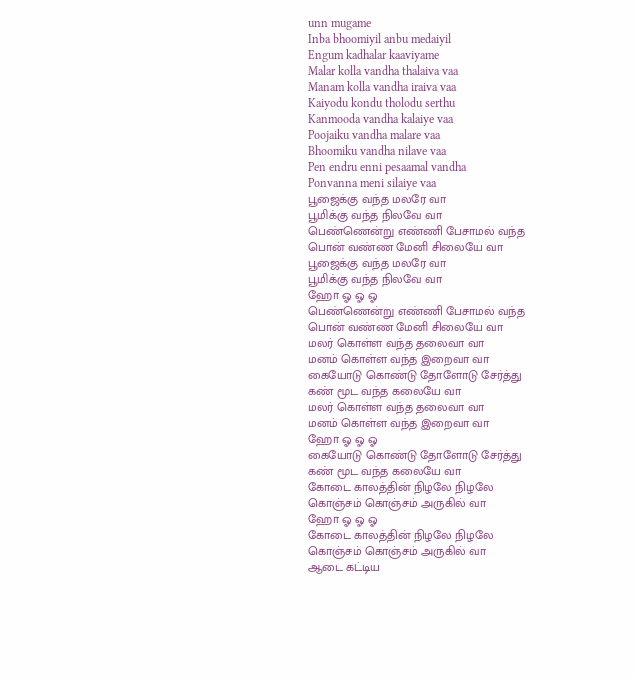unn mugame
Inba bhoomiyil anbu medaiyil
Engum kadhalar kaaviyame
Malar kolla vandha thalaiva vaa
Manam kolla vandha iraiva vaa
Kaiyodu kondu tholodu serthu
Kanmooda vandha kalaiye vaa
Poojaiku vandha malare vaa
Bhoomiku vandha nilave vaa
Pen endru enni pesaamal vandha
Ponvanna meni silaiye vaa
பூஜைக்கு வந்த மலரே வா
பூமிக்கு வந்த நிலவே வா
பெண்ணென்று எண்ணி பேசாமல் வந்த
பொன் வண்ண மேனி சிலையே வா
பூஜைக்கு வந்த மலரே வா
பூமிக்கு வந்த நிலவே வா
ஹோ ஓ ஓ ஓ
பெண்ணென்று எண்ணி பேசாமல் வந்த
பொன் வண்ண மேனி சிலையே வா
மலர் கொள்ள வந்த தலைவா வா
மனம் கொள்ள வந்த இறைவா வா
கையோடு கொண்டு தோளோடு சேர்த்து
கண் மூட வந்த கலையே வா
மலர் கொள்ள வந்த தலைவா வா
மனம் கொள்ள வந்த இறைவா வா
ஹோ ஓ ஓ ஓ
கையோடு கொண்டு தோளோடு சேர்த்து
கண் மூட வந்த கலையே வா
கோடை காலத்தின் நிழலே நிழலே
கொஞ்சம் கொஞ்சம் அருகில் வா
ஹோ ஓ ஓ ஓ
கோடை காலத்தின் நிழலே நிழலே
கொஞ்சம் கொஞ்சம் அருகில் வா
ஆடை கட்டிய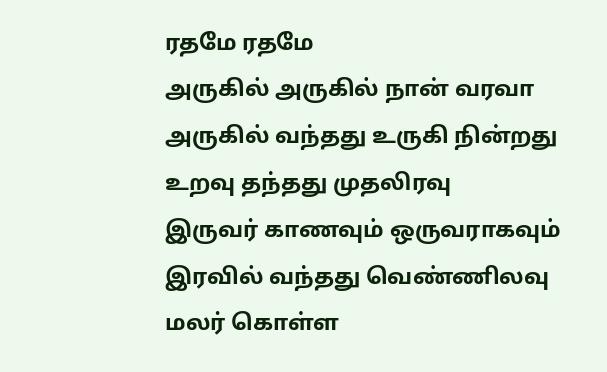ரதமே ரதமே
அருகில் அருகில் நான் வரவா
அருகில் வந்தது உருகி நின்றது
உறவு தந்தது முதலிரவு
இருவர் காணவும் ஒருவராகவும்
இரவில் வந்தது வெண்ணிலவு
மலர் கொள்ள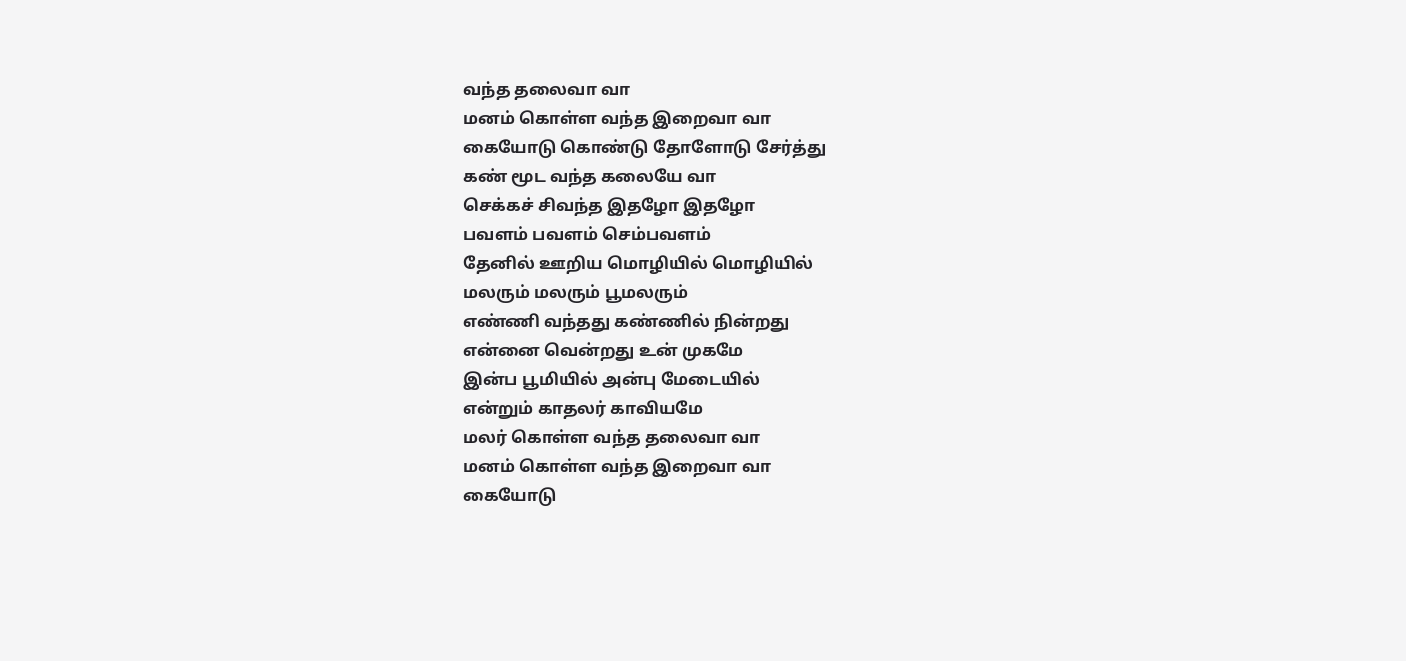வந்த தலைவா வா
மனம் கொள்ள வந்த இறைவா வா
கையோடு கொண்டு தோளோடு சேர்த்து
கண் மூட வந்த கலையே வா
செக்கச் சிவந்த இதழோ இதழோ
பவளம் பவளம் செம்பவளம்
தேனில் ஊறிய மொழியில் மொழியில்
மலரும் மலரும் பூமலரும்
எண்ணி வந்தது கண்ணில் நின்றது
என்னை வென்றது உன் முகமே
இன்ப பூமியில் அன்பு மேடையில்
என்றும் காதலர் காவியமே
மலர் கொள்ள வந்த தலைவா வா
மனம் கொள்ள வந்த இறைவா வா
கையோடு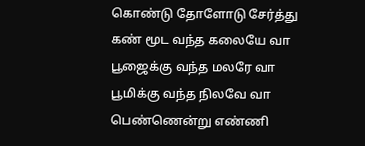கொண்டு தோளோடு சேர்த்து
கண் மூட வந்த கலையே வா
பூஜைக்கு வந்த மலரே வா
பூமிக்கு வந்த நிலவே வா
பெண்ணென்று எண்ணி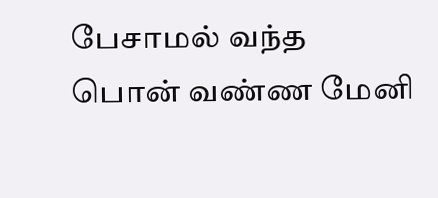பேசாமல் வந்த
பொன் வண்ண மேனி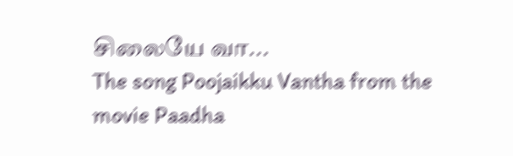சிலையே வா...
The song Poojaikku Vantha from the movie Paadha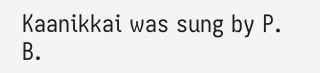Kaanikkai was sung by P. B.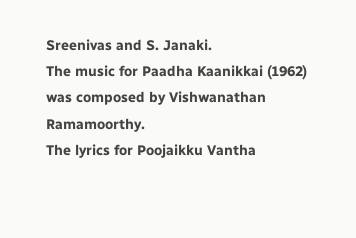Sreenivas and S. Janaki.
The music for Paadha Kaanikkai (1962) was composed by Vishwanathan Ramamoorthy.
The lyrics for Poojaikku Vantha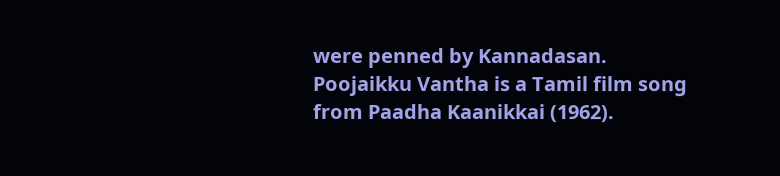were penned by Kannadasan.
Poojaikku Vantha is a Tamil film song from Paadha Kaanikkai (1962).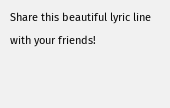Share this beautiful lyric line with your friends!